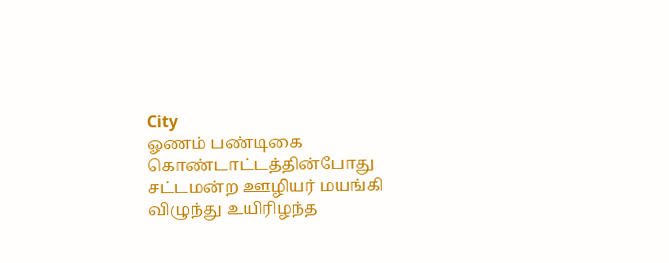City
ஓணம் பண்டிகை கொண்டாட்டத்தின்போது சட்டமன்ற ஊழியர் மயங்கி விழுந்து உயிரிழந்த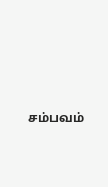சம்பவம்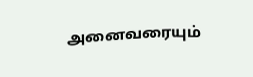அனைவரையும்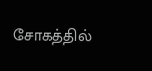சோகத்தில்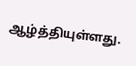ஆழ்த்தியுள்ளது.